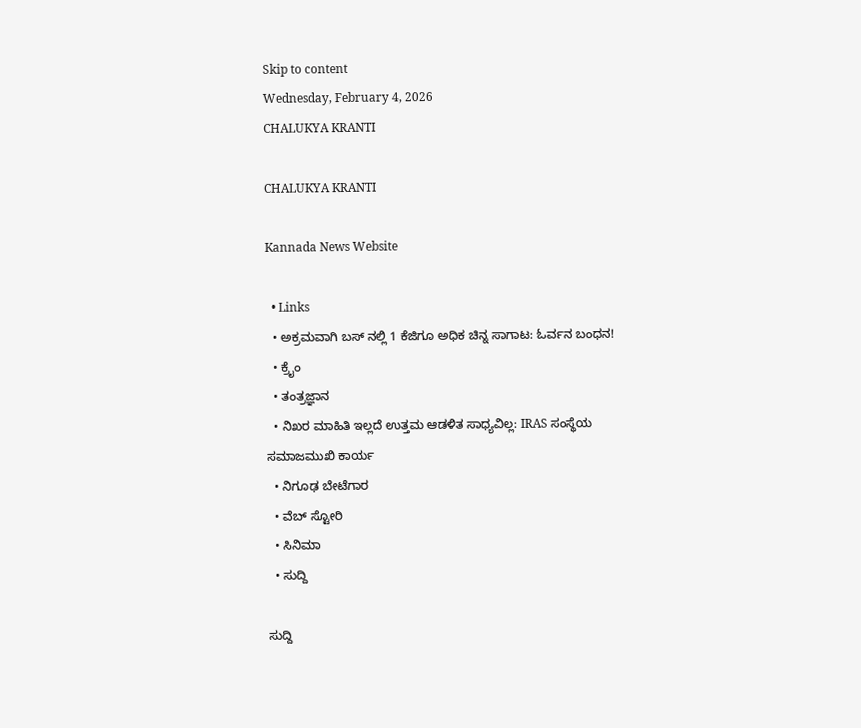Skip to content
Wednesday, February 4, 2026
CHALUKYA KRANTI

CHALUKYA KRANTI

Kannada News Website

  • Links
  • ಅಕ್ರಮವಾಗಿ ಬಸ್ ನಲ್ಲಿ 1 ಕೆಜಿಗೂ ಅಧಿಕ ಚಿನ್ನ ಸಾಗಾಟ: ಓರ್ವನ ಬಂಧನ!
  • ಕ್ರೈಂ
  • ತಂತ್ರಜ್ಞಾನ
  • ನಿಖರ ಮಾಹಿತಿ ಇಲ್ಲದೆ ಉತ್ತಮ ಆಡಳಿತ ಸಾಧ್ಯವಿಲ್ಲ: IRAS ಸಂಸ್ಥೆಯ ಸಮಾಜಮುಖಿ ಕಾರ್ಯ
  • ನಿಗೂಢ ಬೇಟೆಗಾರ
  • ವೆಬ್ ಸ್ಟೋರಿ
  • ಸಿನಿಮಾ
  • ಸುದ್ದಿ

ಸುದ್ದಿ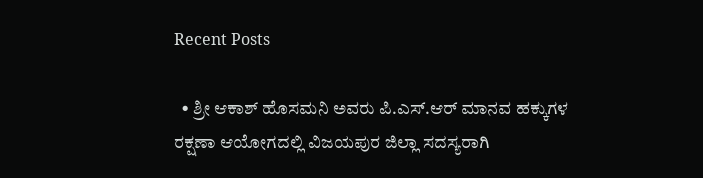Recent Posts

  • ಶ್ರೀ ಆಕಾಶ್ ಹೊಸಮನಿ ಅವರು ಪಿ.ಎಸ್.ಆರ್ ಮಾನವ ಹಕ್ಕುಗಳ ರಕ್ಷಣಾ ಆಯೋಗದಲ್ಲಿ ವಿಜಯಪುರ ಜಿಲ್ಲಾ ಸದಸ್ಯರಾಗಿ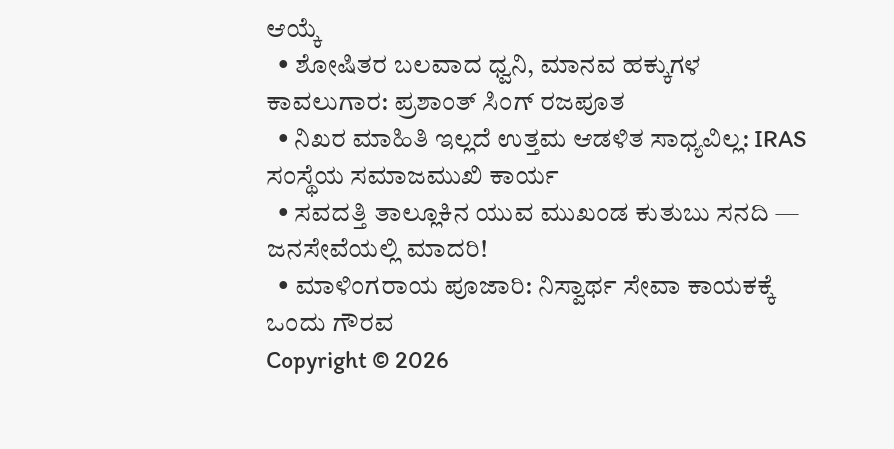ಆಯ್ಕೆ
  • ಶೋಷಿತರ ಬಲವಾದ ಧ್ವನಿ, ಮಾನವ ಹಕ್ಕುಗಳ ಕಾವಲುಗಾರ: ಪ್ರಶಾಂತ್ ಸಿಂಗ್ ರಜಪೂತ
  • ನಿಖರ ಮಾಹಿತಿ ಇಲ್ಲದೆ ಉತ್ತಮ ಆಡಳಿತ ಸಾಧ್ಯವಿಲ್ಲ: IRAS ಸಂಸ್ಥೆಯ ಸಮಾಜಮುಖಿ ಕಾರ್ಯ
  • ಸವದತ್ತಿ ತಾಲ್ಲೂಕಿನ ಯುವ ಮುಖಂಡ ಕುತುಬು ಸನದಿ — ಜನಸೇವೆಯಲ್ಲಿ ಮಾದರಿ!
  • ಮಾಳಿಂಗರಾಯ ಪೂಜಾರಿ: ನಿಸ್ವಾರ್ಥ ಸೇವಾ ಕಾಯಕಕ್ಕೆ ಒಂದು ಗೌರವ
Copyright © 2026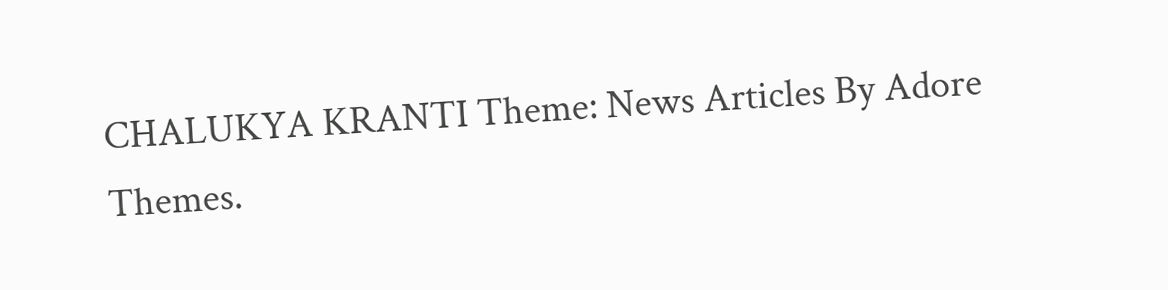CHALUKYA KRANTI Theme: News Articles By Adore Themes.